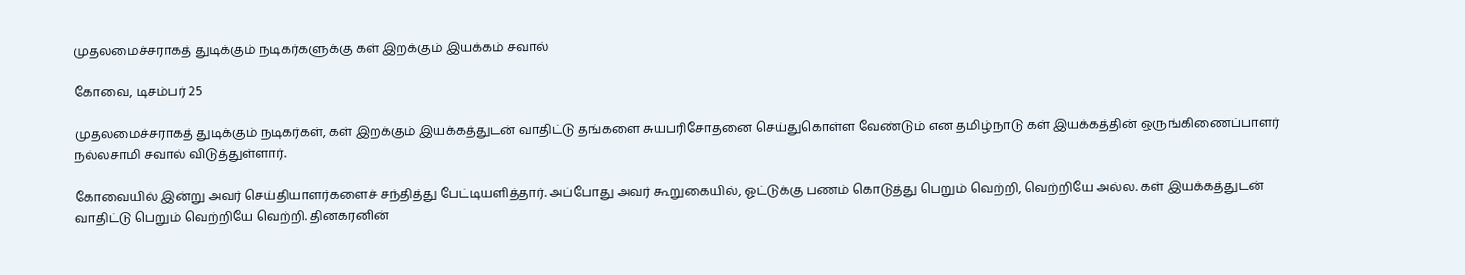முதலமைச்சராகத் துடிக்கும் நடிகர்களுக்கு கள் இறக்கும் இயக்கம் சவால்

கோவை, டிசம்பர் 25

முதலமைச்சராகத் துடிக்கும் நடிகர்கள், கள் இறக்கும் இயக்கத்துடன் வாதிட்டு தங்களை சுயபரிசோதனை செய்துகொள்ள வேண்டும் என தமிழ்நாடு கள் இயக்கத்தின் ஒருங்கிணைப்பாளர் நல்லசாமி சவால் விடுத்துள்ளார்.

கோவையில் இன்று அவர் செய்தியாளர்களைச் சந்தித்து பேட்டியளித்தார். அப்போது அவர் கூறுகையில், ஓட்டுக்கு பணம் கொடுத்து பெறும் வெற்றி, வெற்றியே அல்ல. கள் இயக்கத்துடன் வாதிட்டு பெறும் வெற்றியே வெற்றி. தினகரனின்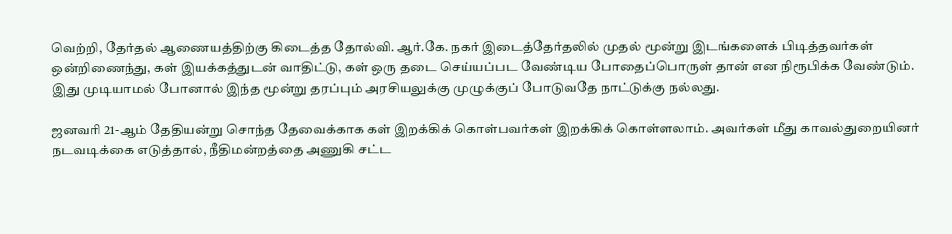வெற்றி, தேர்தல் ஆணையத்திற்கு கிடைத்த தோல்வி. ஆர்.கே. நகர் இடைத்தேர்தலில் முதல் மூன்று இடங்களைக் பிடித்தவர்கள் ஒன்றிணைந்து, கள் இயக்கத்துடன் வாதிட்டு, கள் ஒரு தடை செய்யப்பட வேண்டிய போதைப்பொருள் தான் என நிரூபிக்க வேண்டும். இது முடியாமல் போனால் இந்த மூன்று தரப்பும் அரசியலுக்கு முழுக்குப் போடுவதே நாட்டுக்கு நல்லது.

ஜனவரி 21-ஆம் தேதியன்று சொந்த தேவைக்காக கள் இறக்கிக் கொள்பவர்கள் இறக்கிக் கொள்ளலாம். அவர்கள் மீது காவல்துறையினர் நடவடிக்கை எடுத்தால், நீதிமன்றத்தை அணுகி சட்ட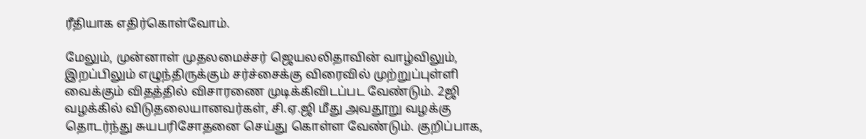ரீதியாக எதிர்கொள்வோம்.

மேலும், முன்னாள் முதலமைச்சர் ஜெயலலிதாவின் வாழ்விலும், இறப்பிலும் எழுந்திருக்கும் சர்ச்சைக்கு விரைவில் முற்றுப்புள்ளி வைக்கும் விதத்தில் விசாரணை முடிக்கிவிடப்பட வேண்டும். 2ஜி வழக்கில் விடுதலையானவர்கள், சி.ஏ.ஜி மீது அவதூறு வழக்கு தொடர்ந்து சுயபரிசோதனை செய்து கொள்ள வேண்டும். குறிப்பாக,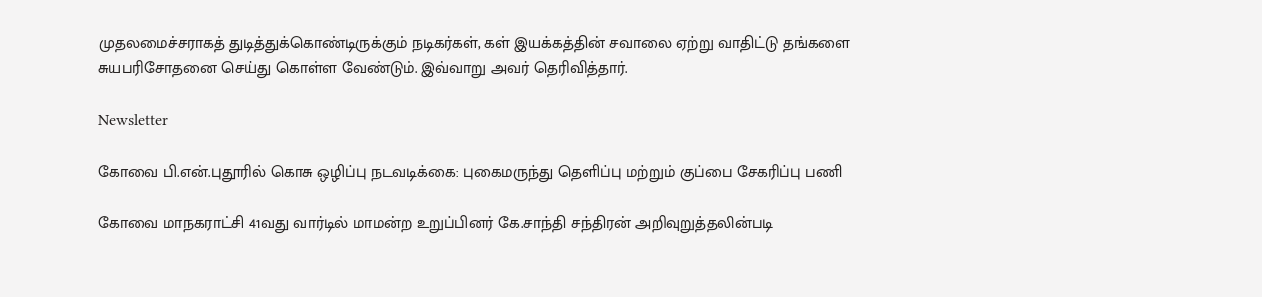முதலமைச்சராகத் துடித்துக்கொண்டிருக்கும் நடிகர்கள், கள் இயக்கத்தின் சவாலை ஏற்று வாதிட்டு தங்களை சுயபரிசோதனை செய்து கொள்ள வேண்டும். இவ்வாறு அவர் தெரிவித்தார்.

Newsletter

கோவை பி.என்.புதூரில் கொசு ஒழிப்பு நடவடிக்கை: புகைமருந்து தெளிப்பு மற்றும் குப்பை சேகரிப்பு பணி

கோவை மாநகராட்சி 41வது வார்டில் மாமன்ற உறுப்பினர் கே.சாந்தி சந்திரன் அறிவுறுத்தலின்படி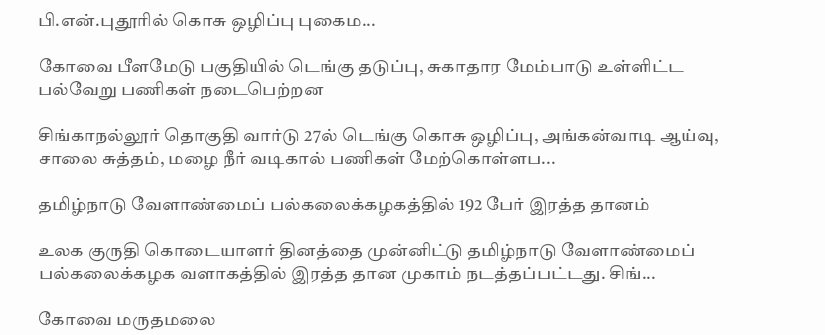பி.என்.புதூரில் கொசு ஒழிப்பு புகைம...

கோவை பீளமேடு பகுதியில் டெங்கு தடுப்பு, சுகாதார மேம்பாடு உள்ளிட்ட பல்வேறு பணிகள் நடைபெற்றன

சிங்காநல்லூர் தொகுதி வார்டு 27ல் டெங்கு கொசு ஒழிப்பு, அங்கன்வாடி ஆய்வு, சாலை சுத்தம், மழை நீர் வடிகால் பணிகள் மேற்கொள்ளப...

தமிழ்நாடு வேளாண்மைப் பல்கலைக்கழகத்தில் 192 பேர் இரத்த தானம்

உலக குருதி கொடையாளர் தினத்தை முன்னிட்டு தமிழ்நாடு வேளாண்மைப் பல்கலைக்கழக வளாகத்தில் இரத்த தான முகாம் நடத்தப்பட்டது. சிங்...

கோவை மருதமலை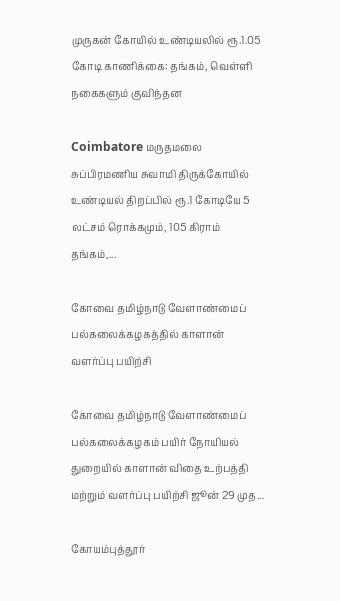முருகன் கோயில் உண்டியலில் ரூ.1.05 கோடி காணிக்கை: தங்கம், வெள்ளி நகைகளும் குவிந்தன

Coimbatore மருதமலை சுப்பிரமணிய சுவாமி திருக்கோயில் உண்டியல் திறப்பில் ரூ.1 கோடியே 5 லட்சம் ரொக்கமும், 105 கிராம் தங்கம்,...

கோவை தமிழ்நாடு வேளாண்மைப் பல்கலைக்கழகத்தில் காளான் வளர்ப்பு பயிற்சி

கோவை தமிழ்நாடு வேளாண்மைப் பல்கலைக்கழகம் பயிர் நோயியல் துறையில் காளான் விதை உற்பத்தி மற்றும் வளர்ப்பு பயிற்சி ஜூன் 29 முத...

கோயம்புத்தூர்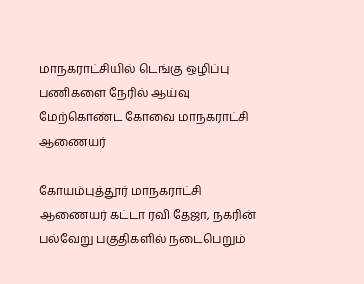மாநகராட்சியில் டெங்கு ஒழிப்பு பணிகளை நேரில் ஆய்வு மேற்கொண்ட கோவை மாநகராட்சி ஆணையர்

கோயம்புத்தூர் மாநகராட்சி ஆணையர் கட்டா ரவி தேஜா, நகரின் பல்வேறு பகுதிகளில் நடைபெறும்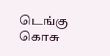டெங்கு கொசு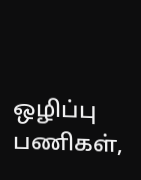ஒழிப்பு பணிகள்,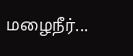மழைநீர்...